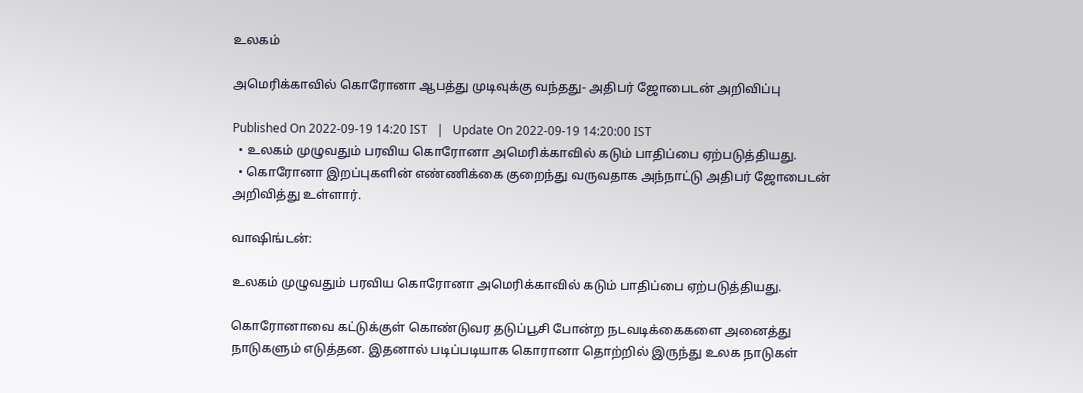உலகம்

அமெரிக்காவில் கொரோனா ஆபத்து முடிவுக்கு வந்தது- அதிபர் ஜோபைடன் அறிவிப்பு

Published On 2022-09-19 14:20 IST   |   Update On 2022-09-19 14:20:00 IST
  • உலகம் முழுவதும் பரவிய கொரோனா அமெரிக்காவில் கடும் பாதிப்பை ஏற்படுத்தியது.
  • கொரோனா இறப்புகளின் எண்ணிக்கை குறைந்து வருவதாக அந்நாட்டு அதிபர் ஜோபைடன் அறிவித்து உள்ளார்.

வாஷிங்டன்:

உலகம் முழுவதும் பரவிய கொரோனா அமெரிக்காவில் கடும் பாதிப்பை ஏற்படுத்தியது.

கொரோனாவை கட்டுக்குள் கொண்டுவர தடுப்பூசி போன்ற நடவடிக்கைகளை அனைத்து நாடுகளும் எடுத்தன. இதனால் படிப்படியாக கொரானா தொற்றில் இருந்து உலக நாடுகள்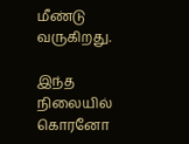மீண்டு வருகிறது.

இந்த நிலையில் கொரனோ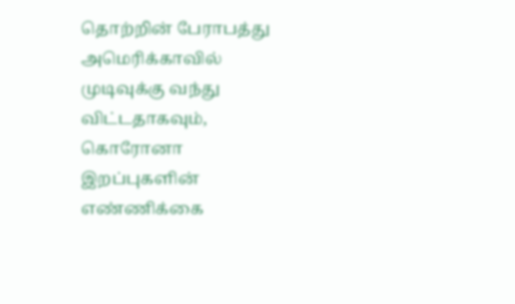தொற்றின் பேராபத்து அமெரிக்காவில் முடிவுக்கு வந்து விட்டதாகவும், கொரோனா இறப்புகளின் எண்ணிக்கை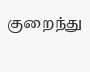குறைந்து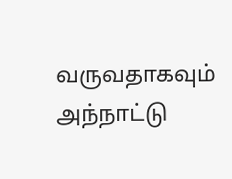வருவதாகவும் அந்நாட்டு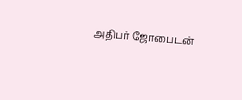அதிபர் ஜோபைடன்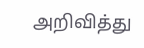அறிவித்து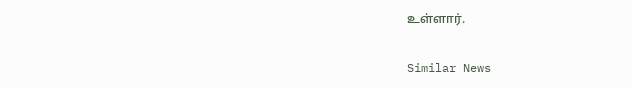உள்ளார்.

Similar News